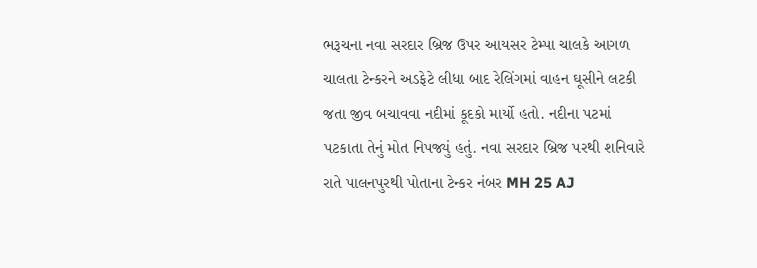ભરૂચના નવા સરદાર બ્રિજ ઉપર આયસર ટેમ્પા ચાલકે આગળ ચાલતા ટેન્કરને અડફેટે લીધા બાદ રેલિંગમાં વાહન ઘૂસીને લટકી જતા જીવ બચાવવા નદીમાં કૂદકો માર્યો હતો. નદીના પટમાં પટકાતા તેનું મોત નિપજ્યું હતું. નવા સરદાર બ્રિજ પરથી શનિવારે રાતે પાલનપુરથી પોતાના ટેન્કર નંબર MH 25 AJ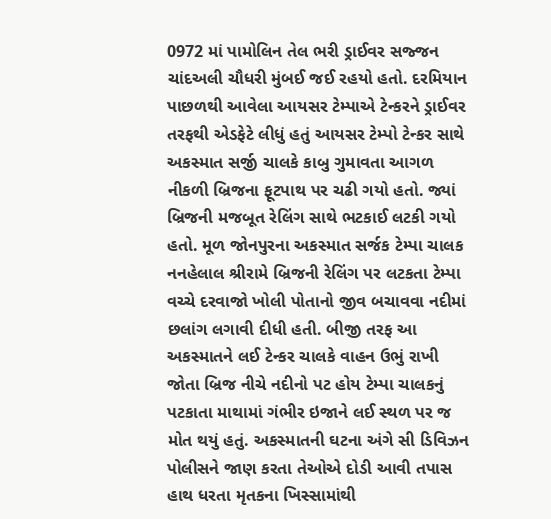0972 માં પામોલિન તેલ ભરી ડ્રાઈવર સજ્જન ચાંદઅલી ચૌધરી મુંબઈ જઈ રહયો હતો. દરમિયાન પાછળથી આવેલા આયસર ટેમ્પાએ ટેન્કરને ડ્રાઈવર તરફથી એડફેટે લીધું હતું આયસર ટેમ્પો ટેન્કર સાથે અકસ્માત સર્જી ચાલકે કાબુ ગુમાવતા આગળ નીકળી બ્રિજના ફૂટપાથ પર ચઢી ગયો હતો. જ્યાં બ્રિજની મજબૂત રેલિંગ સાથે ભટકાઈ લટકી ગયો હતો. મૂળ જોનપુરના અકસ્માત સર્જક ટેમ્પા ચાલક નનહેલાલ શ્રીરામે બ્રિજની રેલિંગ પર લટકતા ટેમ્પા વચ્ચે દરવાજો ખોલી પોતાનો જીવ બચાવવા નદીમાં છલાંગ લગાવી દીધી હતી. બીજી તરફ આ અકસ્માતને લઈ ટેન્કર ચાલકે વાહન ઉભું રાખી જોતા બ્રિજ નીચે નદીનો પટ હોય ટેમ્પા ચાલકનું પટકાતા માથામાં ગંભીર ઇજાને લઈ સ્થળ પર જ મોત થયું હતું. અકસ્માતની ઘટના અંગે સી ડિવિઝન પોલીસને જાણ કરતા તેઓએ દોડી આવી તપાસ હાથ ધરતા મૃતકના ખિસ્સામાંથી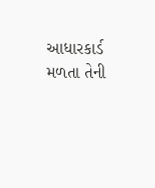આધારકાર્ડ મળતા તેની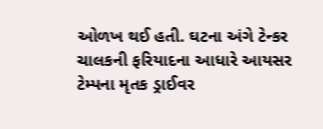ઓળખ થઈ હતી. ઘટના અંગે ટેન્કર ચાલકની ફરિયાદના આધારે આયસર ટેમ્પના મૃતક ડ્રાઈવર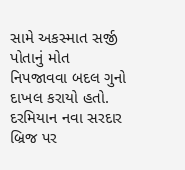સામે અકસ્માત સર્જી પોતાનું મોત નિપજાવવા બદલ ગુનો દાખલ કરાયો હતો. દરમિયાન નવા સરદાર બ્રિજ પર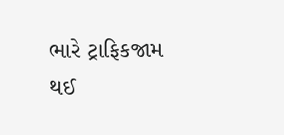ભારે ટ્રાફિકજામ થઈ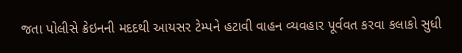જતા પોલીસે ક્રેઇનની મદદથી આયસર ટેમ્પને હટાવી વાહન વ્યવહાર પૂર્વવત કરવા કલાકો સુધી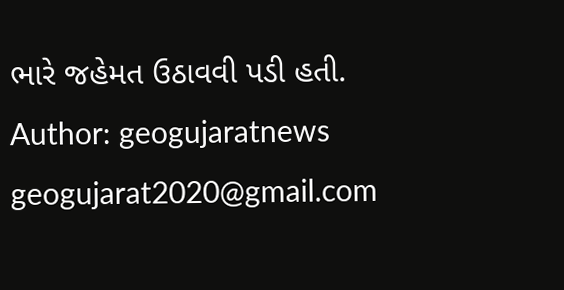ભારે જહેમત ઉઠાવવી પડી હતી.
Author: geogujaratnews
geogujarat2020@gmail.com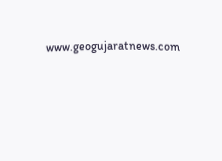www.geogujaratnews.com